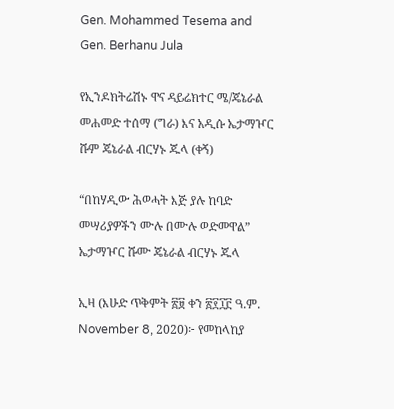Gen. Mohammed Tesema and Gen. Berhanu Jula

የኢንዶክትሬሽኑ ዋና ዳይሬክተር ሜ/ጄኔራል መሐመድ ተሰማ (ግራ) እና አዲሱ ኤታማዦር ሹም ጄኔራል ብርሃኑ ጁላ (ቀኝ)

“በከሃዲው ሕወሓት እጅ ያሉ ከባድ መሣሪያዎችን ሙሉ በሙሉ ወድመዋል” ኤታማዦር ሹሙ ጄኔራል ብርሃኑ ጁላ

ኢዛ (እሁድ ጥቅምት ፳፱ ቀን ፳፻፲፫ ዓ.ም. November 8, 2020)፦ የመከላከያ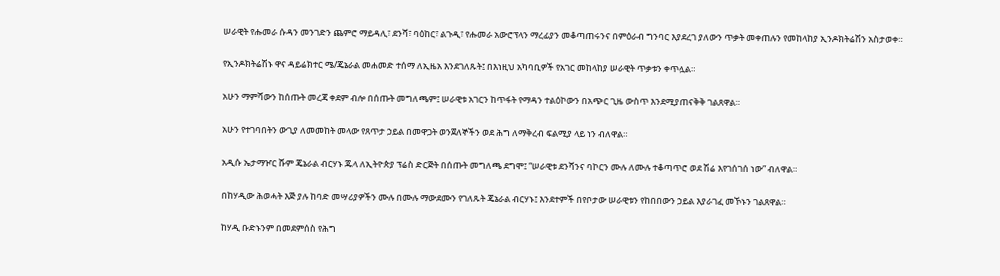ሠራዊት የሑመራ ሱዳን መንገድን ጨምሮ ማይዳሊ፣ ደንሻ፣ ባዕከር፣ ልጉዲ፣ የሑመራ አውሮፕላን ማረፊያን መቆጣጠሩንና በምዕራብ ግንባር እያደረገ ያለውን ጥቃት መቀጠሉን የመከላከያ ኢንዶክትሬሽን አስታወቀ።

የኢንዶክትሬሽኑ ዋና ዳይሬክተር ሜ/ጄኔራል መሐመድ ተሰማ ለኢዜአ እንደገለጹት፤ በእነዚህ አካባቢዎች የአገር መከላከያ ሠራዊት ጥቃቱን ቀጥሏል።

አሁን ማምሻውን ከሰጡት መረጃ ቀደም ብሎ በሰጡት መግለጫም፤ ሠራዊቱ አገርን ከጥፋት የማዳን ተልዕኮውን በአጭር ጊዜ ውስጥ እንደሚያጠናቅቅ ገልጸዋል።

አሁን የተገባበትን ውጊያ ለመመከት መላው የጸጥታ ኃይል በመዋጋት ወንጀለኞችን ወደ ሕግ ለማቅረብ ፍልሚያ ላይ ነን ብለዋል።

አዲሱ ኤታማዦር ሹም ጄኔራል ብርሃኑ ጁላ ለኢትዮጵያ ፕሬስ ድርጅት በሰጡት መግለጫ ደግሞ፤ “ሠራዊቱ ደንሻንና ባኮርን ሙሉ ለሙሉ ተቆጣጥሮ ወደ ሽሬ እየገሰገሰ ነው” ብለዋል።

በከሃዲው ሕወሓት እጅ ያሉ ከባድ መሣሪያዎችን ሙሉ በሙሉ ማውደሙን የገለጹት ጄኔራል ብርሃኑ፤ እንደተምች በየቦታው ሠራዊቱን የከበበውን ኃይል እያራገፈ መኾኑን ገልጸዋል።

ከሃዲ ቡድኑንም በመደምሰስ የሕግ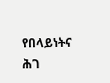የበላይነትና ሕገ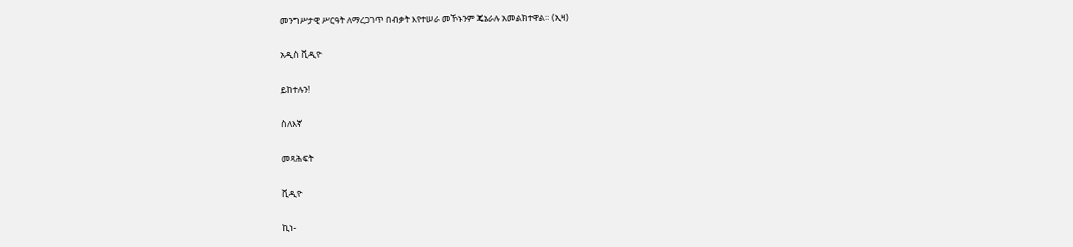መንግሥታዊ ሥርዓት ለማረጋገጥ በብቃት እየተሠራ መኾኑንም ጄኔራሉ አመልክተዋል። (ኢዛ)

አዲስ ቪዲዮ

ይከተሉን!

ስለእኛ

መጻሕፍት

ቪዲዮ

ኪነ-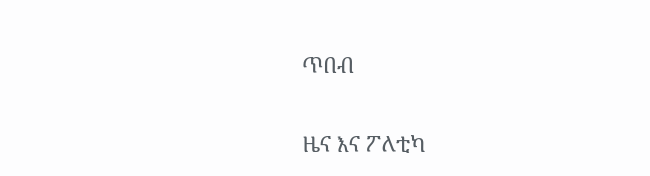ጥበብ

ዜና እና ፖለቲካ